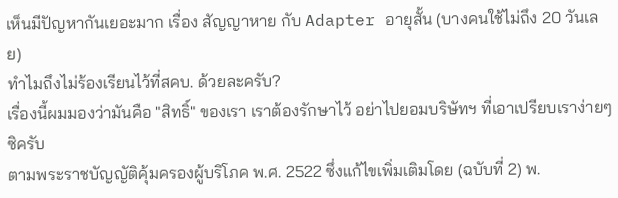เห็นมีปัญหากันเยอะมาก เรื่อง สัญญาหาย กับ Adapter อายุสั้น (บางคนใช้ไม่ถึง 20 วันเลย)
ทำไมถึงไม่ร้องเรียนไว้ที่สคบ. ด้วยละครับ?
เรื่องนี้ผมมองว่ามันคือ "สิทธิ์" ของเรา เราต้องรักษาไว้ อย่าไปยอมบริษัทฯ ที่เอาเปรียบเราง่ายๆ ซิครับ
ตามพระราชบัญญัติคุ้มครองผู้บริโภค พ.ศ. 2522 ซึ่งแก้ไขเพิ่มเติมโดย (ฉบับที่ 2) พ.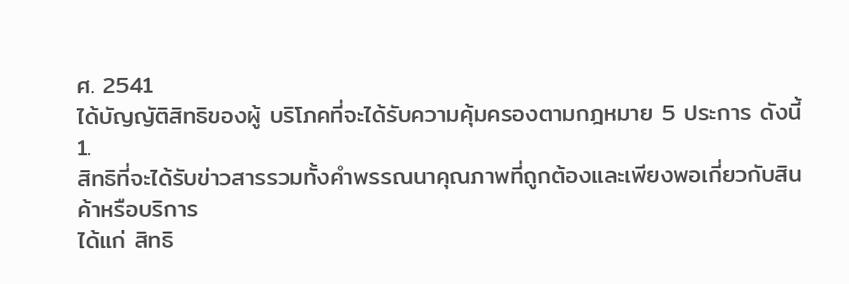ศ. 2541
ได้บัญญัติสิทธิของผู้ บริโภคที่จะได้รับความคุ้มครองตามกฎหมาย 5 ประการ ดังนี้
1.
สิทธิที่จะได้รับข่าวสารรวมทั้งคำพรรณนาคุณภาพที่ถูกต้องและเพียงพอเกี่ยวกับสินค้าหรือบริการ
ได้แก่ สิทธิ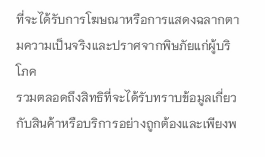ที่จะได้รับการโฆษณาหรือการแสดงฉลากตามความเป็นจริงและปราศจากพิษภัยแก่ผู้บริโภค
รวมตลอดถึงสิทธิที่จะได้รับทราบข้อมูลเกี่ยวกับสินค้าหรือบริการอย่างถูกต้องและเพียงพ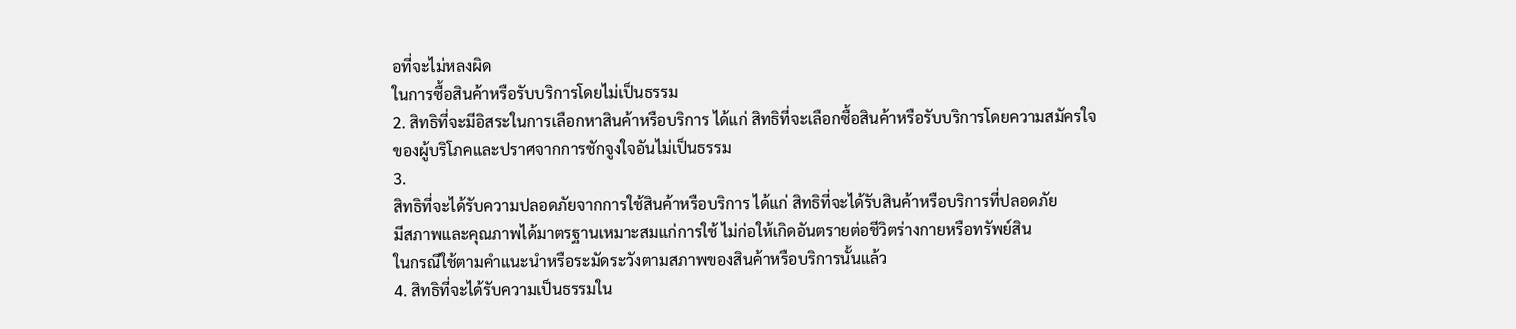อที่จะไม่หลงผิด
ในการซื้อสินค้าหรือรับบริการโดยไม่เป็นธรรม
2. สิทธิที่จะมีอิสระในการเลือกหาสินค้าหรือบริการ ได้แก่ สิทธิที่จะเลือกซื้อสินค้าหรือรับบริการโดยความสมัครใจ
ของผู้บริโภคและปราศจากการชักจูงใจอันไม่เป็นธรรม
3.
สิทธิที่จะได้รับความปลอดภัยจากการใช้สินค้าหรือบริการ ได้แก่ สิทธิที่จะได้รับสินค้าหรือบริการที่ปลอดภัย
มีสภาพและคุณภาพได้มาตรฐานเหมาะสมแก่การใช้ ไม่ก่อให้เกิดอันตรายต่อชีวิตร่างกายหรือทรัพย์สิน
ในกรณีใช้ตามคำแนะนำหรือระมัดระวังตามสภาพของสินค้าหรือบริการนั้นแล้ว
4. สิทธิที่จะได้รับความเป็นธรรมใน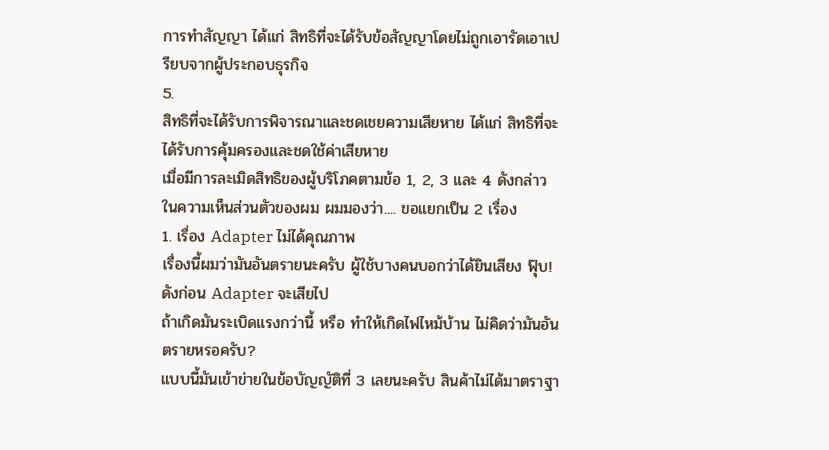การทำสัญญา ได้แก่ สิทธิที่จะได้รับข้อสัญญาโดยไม่ถูกเอารัดเอาเปรียบจากผู้ประกอบธุรกิจ
5.
สิทธิที่จะได้รับการพิจารณาและชดเชยความเสียหาย ได้แก่ สิทธิที่จะได้รับการคุ้มครองและชดใช้ค่าเสียหาย
เมื่อมีการละเมิดสิทธิของผู้บริโภคตามข้อ 1, 2, 3 และ 4 ดังกล่าว
ในความเห็นส่วนตัวของผม ผมมองว่า.... ขอแยกเป็น 2 เรื่อง
1. เรื่อง Adapter ไม่ได้คุณภาพ
เรื่องนี้ผมว่ามันอันตรายนะครับ ผู้ใช้บางคนบอกว่าได้ยินเสียง ฟุ๊บ! ดังก่อน Adapter จะเสียไป
ถ้าเกิดมันระเบิดแรงกว่านี้ หรือ ทำให้เกิดไฟไหม้บ้าน ไม่คิดว่ามันอันตรายหรอครับ?
แบบนี้มันเข้าข่ายในข้อบัญญัติที่ 3 เลยนะครับ สินค้าไม่ได้มาตราฐา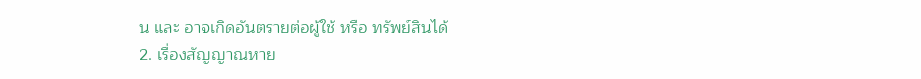น และ อาจเกิดอันตรายต่อผู้ใช้ หรือ ทรัพย์สินได้
2. เรื่องสัญญาณหาย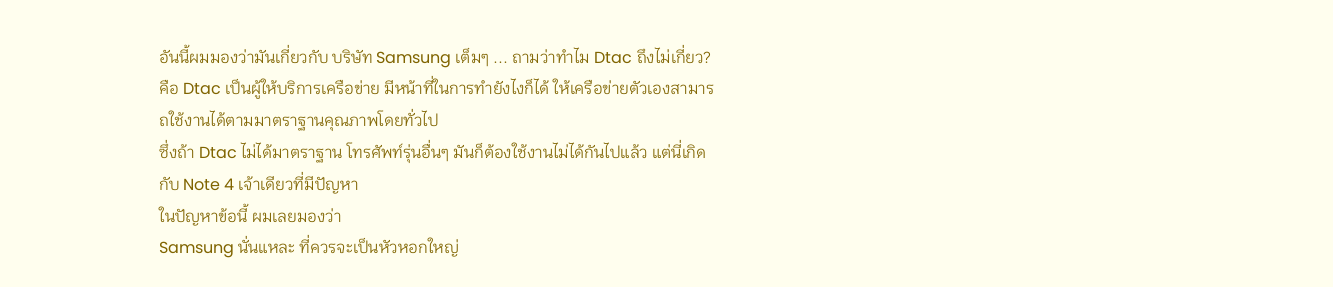อันนี้ผมมองว่ามันเกี่ยวกับ บริษัท Samsung เต็มๆ ... ถามว่าทำไม Dtac ถึงไม่เกี่ยว?
คือ Dtac เป็นผู้ให้บริการเครือข่าย มีหน้าที่ในการทำยังไงก็ได้ ให้เครือข่ายตัวเองสามารถใช้งานได้ตามมาตราฐานคุณภาพโดยทั่วไป
ซึ่งถ้า Dtac ไม่ได้มาตราฐาน โทรศัพท์รุ่นอื่นๆ มันก็ต้องใช้งานไม่ได้กันไปแล้ว แต่นี่เกิดกับ Note 4 เจ้าเดียวที่มีปัญหา
ในปัญหาข้อนี้ ผมเลยมองว่า
Samsung นั่นแหละ ที่ควรจะเป็นหัวหอกใหญ่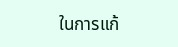ในการแก้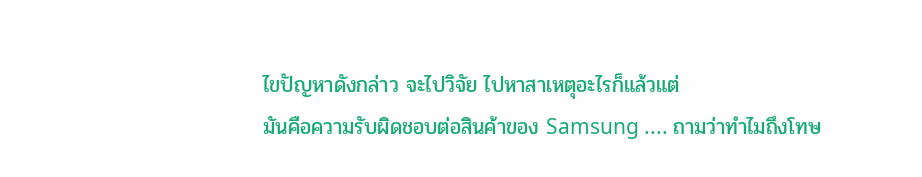ไขปัญหาดังกล่าว จะไปวิจัย ไปหาสาเหตุอะไรก็แล้วแต่
มันคือความรับผิดชอบต่อสินค้าของ Samsung .... ถามว่าทำไมถึงโทษ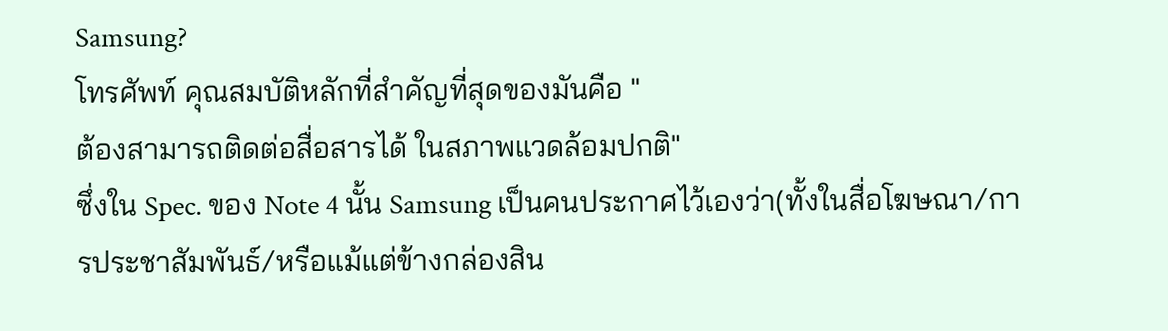Samsung?
โทรศัพท์ คุณสมบัติหลักที่สำคัญที่สุดของมันคือ "
ต้องสามารถติดต่อสื่อสารได้ ในสภาพแวดล้อมปกติ"
ซึ่งใน Spec. ของ Note 4 นั้น Samsung เป็นคนประกาศไว้เองว่า(ทั้งในสื่อโฆษณา/การประชาสัมพันธ์/หรือแม้แต่ข้างกล่องสิน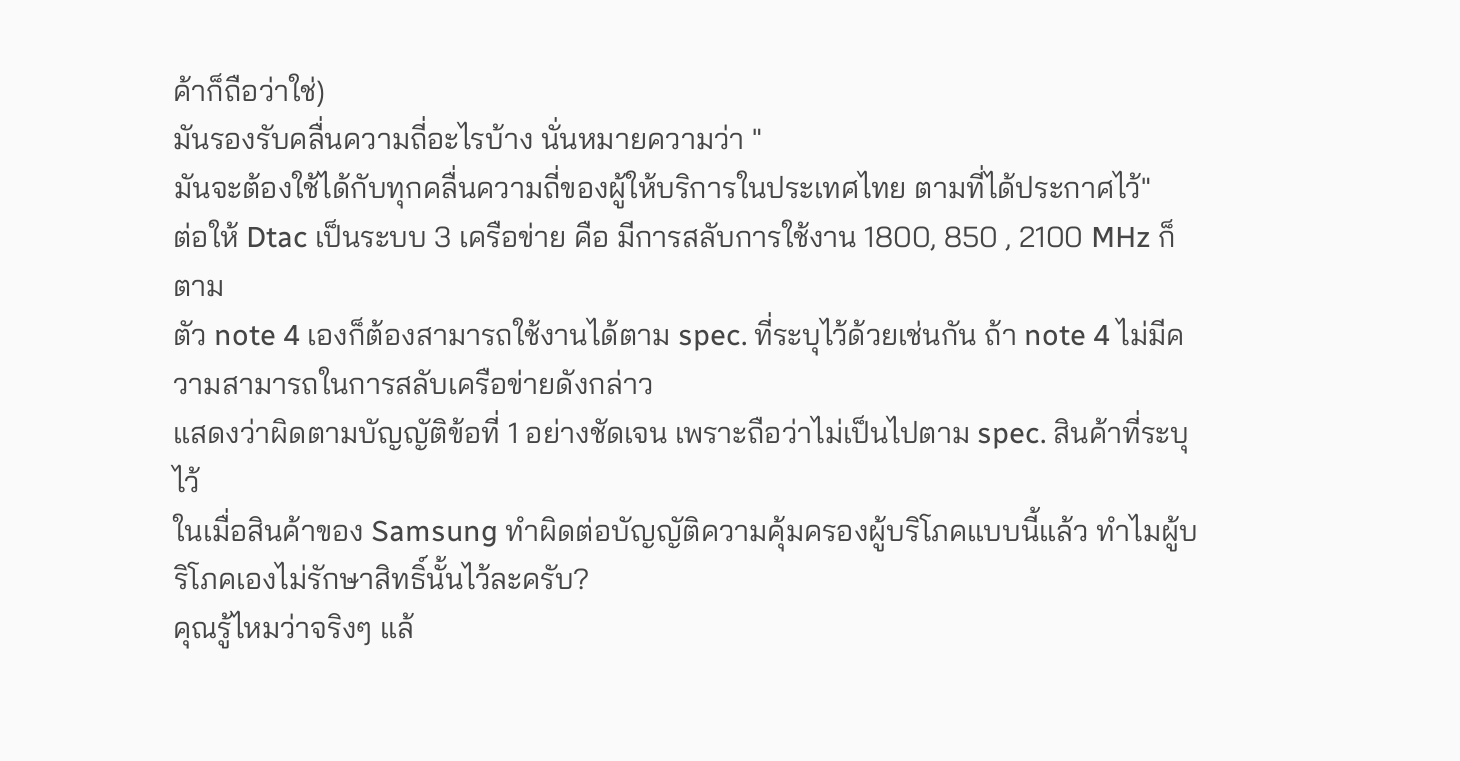ค้าก็ถือว่าใช่)
มันรองรับคลื่นความถี่อะไรบ้าง นั่นหมายความว่า "
มันจะต้องใช้ได้กับทุกคลื่นความถี่ของผู้ให้บริการในประเทศไทย ตามที่ได้ประกาศไว้"
ต่อให้ Dtac เป็นระบบ 3 เครือข่าย คือ มีการสลับการใช้งาน 1800, 850 , 2100 MHz ก็ตาม
ตัว note 4 เองก็ต้องสามารถใช้งานได้ตาม spec. ที่ระบุไว้ด้วยเช่นกัน ถ้า note 4 ไม่มีความสามารถในการสลับเครือข่ายดังกล่าว
แสดงว่าผิดตามบัญญัติข้อที่ 1 อย่างชัดเจน เพราะถือว่าไม่เป็นไปตาม spec. สินค้าที่ระบุไว้
ในเมื่อสินค้าของ Samsung ทำผิดต่อบัญญัติความคุ้มครองผู้บริโภคแบบนี้แล้ว ทำไมผู้บริโภคเองไม่รักษาสิทธิ์นั้นไว้ละครับ?
คุณรู้ไหมว่าจริงๆ แล้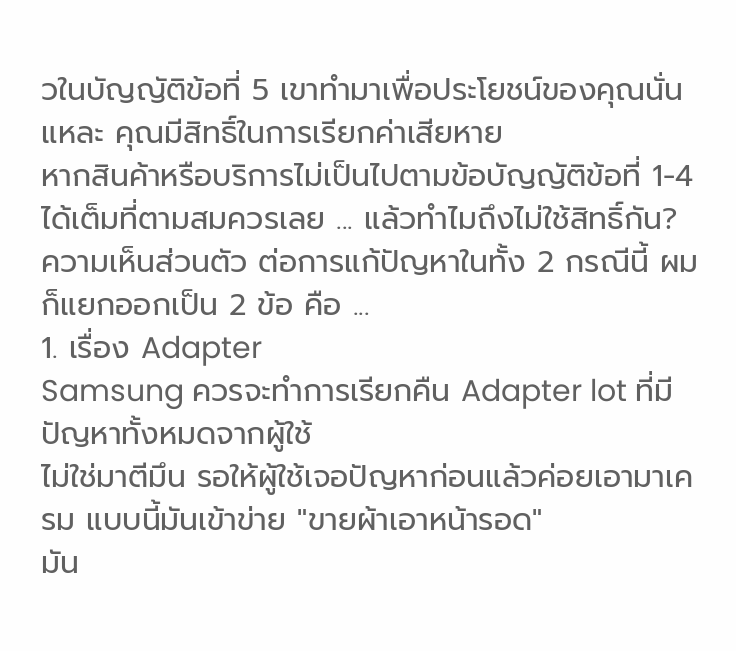วในบัญญัติข้อที่ 5 เขาทำมาเพื่อประโยชน์ของคุณนั่นแหละ คุณมีสิทธิ์ในการเรียกค่าเสียหาย
หากสินค้าหรือบริการไม่เป็นไปตามข้อบัญญัติข้อที่ 1-4 ได้เต็มที่ตามสมควรเลย ... แล้วทำไมถึงไม่ใช้สิทธิ์กัน?
ความเห็นส่วนตัว ต่อการแก้ปัญหาในทั้ง 2 กรณีนี้ ผมก็แยกออกเป็น 2 ข้อ คือ ...
1. เรื่อง Adapter
Samsung ควรจะทำการเรียกคืน Adapter lot ที่มีปัญหาทั้งหมดจากผู้ใช้
ไม่ใช่มาตีมึน รอให้ผู้ใช้เจอปัญหาก่อนแล้วค่อยเอามาเครม แบบนี้มันเข้าข่าย "ขายผ้าเอาหน้ารอด"
มัน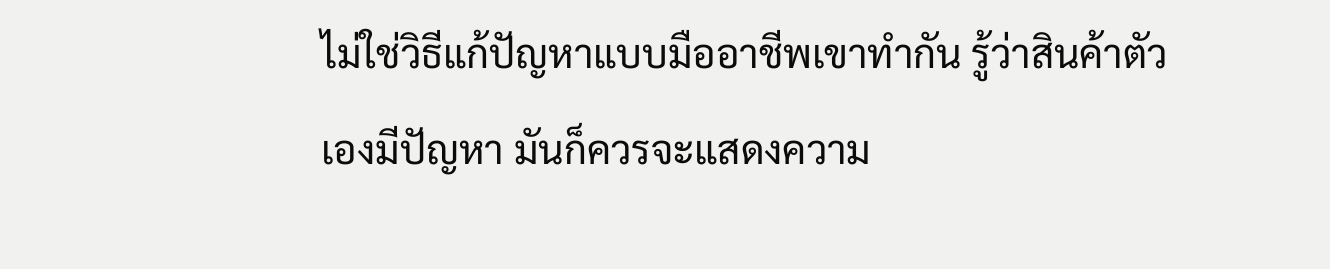ไม่ใช่วิธีแก้ปัญหาแบบมืออาชีพเขาทำกัน รู้ว่าสินค้าตัวเองมีปัญหา มันก็ควรจะแสดงความ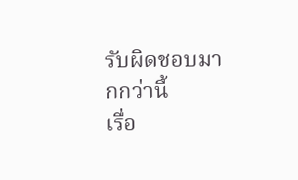รับผิดชอบมากกว่านี้
เรื่อ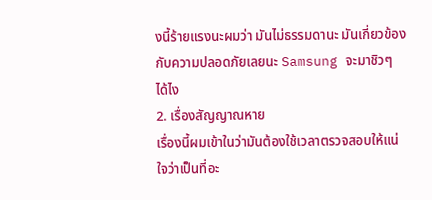งนี้ร้ายแรงนะผมว่า มันไม่ธรรมดานะ มันเกี่ยวข้องกับความปลอดภัยเลยนะ Samsung จะมาชิวๆ ได้ไง
2. เรื่องสัญญาณหาย
เรื่องนี้ผมเข้าในว่ามันต้องใช้เวลาตรวจสอบให้แน่ใจว่าเป็นที่อะ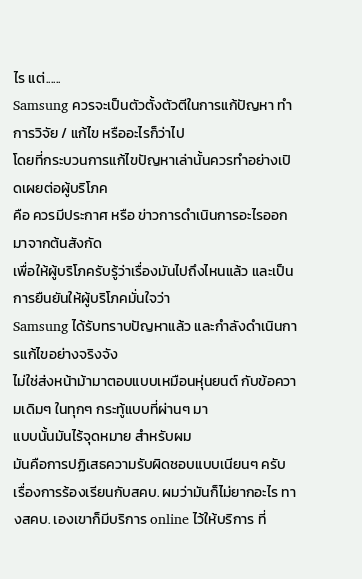ไร แต่......
Samsung ควรจะเป็นตัวตั้งตัวตีในการแก้ปัญหา ทำการวิจัย / แก้ไข หรืออะไรก็ว่าไป
โดยที่กระบวนการแก้ไขปัญหาเล่านั้นควรทำอย่างเปิดเผยต่อผู้บริโภค
คือ ควรมีประกาศ หรือ ข่าวการดำเนินการอะไรออกมาจากต้นสังกัด
เพื่อให้ผู้บริโภครับรู้ว่าเรื่องมันไปถึงไหนแล้ว และเป็นการยืนยันให้ผู้บริโภคมั่นใจว่า
Samsung ได้รับทราบปัญหาแล้ว และกำลังดำเนินการแก้ไขอย่างจริงจัง
ไม่ใช่ส่งหน้าม้ามาตอบแบบเหมือนหุ่นยนต์ กับข้อความเดิมๆ ในทุกๆ กระทู้แบบที่ผ่านๆ มา
แบบนั้นมันไร้จุดหมาย สำหรับผม
มันคือการปฏิเสธความรับผิดชอบแบบเนียนๆ ครับ
เรื่องการร้องเรียนกับสคบ. ผมว่ามันก็ไม่ยากอะไร ทางสคบ. เองเขาก็มีบริการ online ไว้ให้บริการ ที่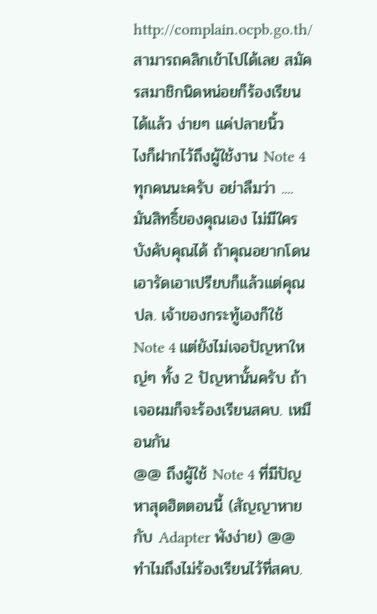http://complain.ocpb.go.th/
สามารถคลิกเข้าไปได้เลย สมัครสมาชิกนิดหน่อยก็ร้องเรียนได้แล้ว ง่ายๆ แค่ปลายนิ้ว
ไงก็ฝากไว้ถึงผู้ใช้งาน Note 4 ทุกคนนะครับ อย่าลืมว่า ....
มันสิทธิ์ของคุณเอง ไม่มีใครบังคับคุณได้ ถ้าคุณอยากโดนเอารัดเอาเปรียบก็แล้วแต่คุณ
ปล. เจ้าของกระทู้เองก็ใช้ Note 4 แต่ยังไม่เจอปัญหาใหญ่ๆ ทั้ง 2 ปัญหานั้นครับ ถ้าเจอผมก็จะร้องเรียนสคบ. เหมือนกัน
@@ ถึงผู้ใช้ Note 4 ที่มีปัญหาสุดฮิตตอนนี้ (สัญญาหาย กับ Adapter พังง่าย) @@
ทำไมถึงไม่ร้องเรียนไว้ที่สคบ.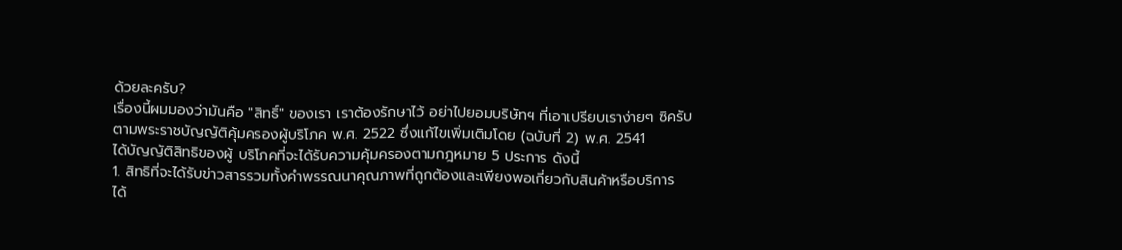ด้วยละครับ?
เรื่องนี้ผมมองว่ามันคือ "สิทธิ์" ของเรา เราต้องรักษาไว้ อย่าไปยอมบริษัทฯ ที่เอาเปรียบเราง่ายๆ ซิครับ
ตามพระราชบัญญัติคุ้มครองผู้บริโภค พ.ศ. 2522 ซึ่งแก้ไขเพิ่มเติมโดย (ฉบับที่ 2) พ.ศ. 2541
ได้บัญญัติสิทธิของผู้ บริโภคที่จะได้รับความคุ้มครองตามกฎหมาย 5 ประการ ดังนี้
1. สิทธิที่จะได้รับข่าวสารรวมทั้งคำพรรณนาคุณภาพที่ถูกต้องและเพียงพอเกี่ยวกับสินค้าหรือบริการ
ได้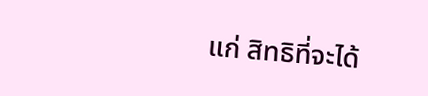แก่ สิทธิที่จะได้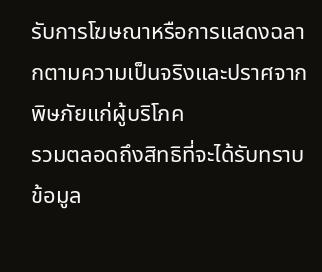รับการโฆษณาหรือการแสดงฉลากตามความเป็นจริงและปราศจากพิษภัยแก่ผู้บริโภค
รวมตลอดถึงสิทธิที่จะได้รับทราบข้อมูล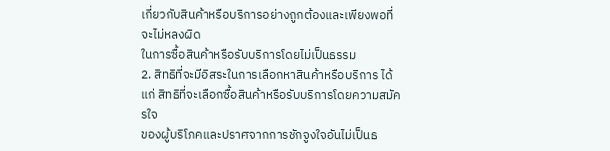เกี่ยวกับสินค้าหรือบริการอย่างถูกต้องและเพียงพอที่จะไม่หลงผิด
ในการซื้อสินค้าหรือรับบริการโดยไม่เป็นธรรม
2. สิทธิที่จะมีอิสระในการเลือกหาสินค้าหรือบริการ ได้แก่ สิทธิที่จะเลือกซื้อสินค้าหรือรับบริการโดยความสมัครใจ
ของผู้บริโภคและปราศจากการชักจูงใจอันไม่เป็นธ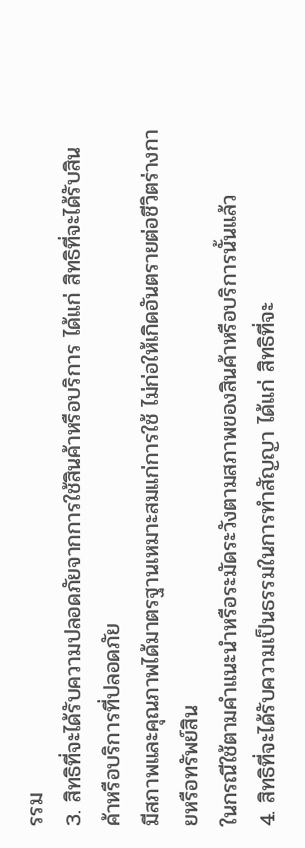รรม
3. สิทธิที่จะได้รับความปลอดภัยจากการใช้สินค้าหรือบริการ ได้แก่ สิทธิที่จะได้รับสินค้าหรือบริการที่ปลอดภัย
มีสภาพและคุณภาพได้มาตรฐานเหมาะสมแก่การใช้ ไม่ก่อให้เกิดอันตรายต่อชีวิตร่างกายหรือทรัพย์สิน
ในกรณีใช้ตามคำแนะนำหรือระมัดระวังตามสภาพของสินค้าหรือบริการนั้นแล้ว
4. สิทธิที่จะได้รับความเป็นธรรมในการทำสัญญา ได้แก่ สิทธิที่จะ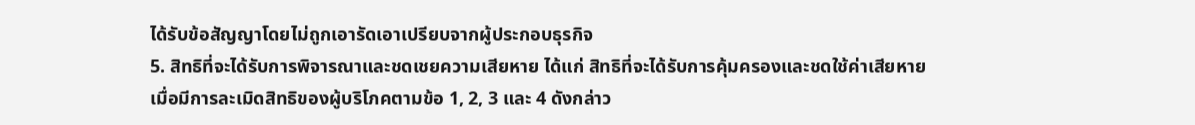ได้รับข้อสัญญาโดยไม่ถูกเอารัดเอาเปรียบจากผู้ประกอบธุรกิจ
5. สิทธิที่จะได้รับการพิจารณาและชดเชยความเสียหาย ได้แก่ สิทธิที่จะได้รับการคุ้มครองและชดใช้ค่าเสียหาย
เมื่อมีการละเมิดสิทธิของผู้บริโภคตามข้อ 1, 2, 3 และ 4 ดังกล่าว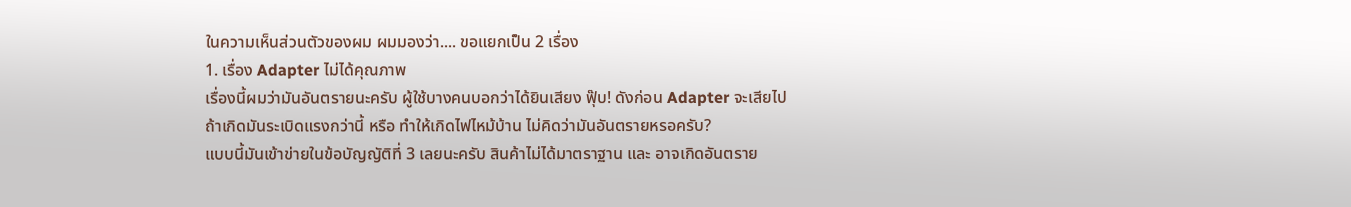ในความเห็นส่วนตัวของผม ผมมองว่า.... ขอแยกเป็น 2 เรื่อง
1. เรื่อง Adapter ไม่ได้คุณภาพ
เรื่องนี้ผมว่ามันอันตรายนะครับ ผู้ใช้บางคนบอกว่าได้ยินเสียง ฟุ๊บ! ดังก่อน Adapter จะเสียไป
ถ้าเกิดมันระเบิดแรงกว่านี้ หรือ ทำให้เกิดไฟไหม้บ้าน ไม่คิดว่ามันอันตรายหรอครับ?
แบบนี้มันเข้าข่ายในข้อบัญญัติที่ 3 เลยนะครับ สินค้าไม่ได้มาตราฐาน และ อาจเกิดอันตราย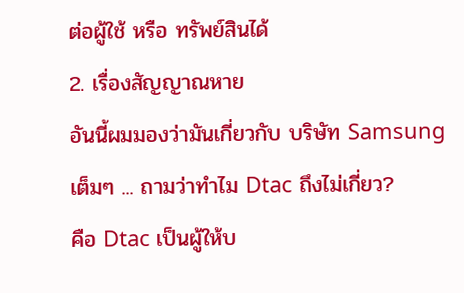ต่อผู้ใช้ หรือ ทรัพย์สินได้
2. เรื่องสัญญาณหาย
อันนี้ผมมองว่ามันเกี่ยวกับ บริษัท Samsung เต็มๆ ... ถามว่าทำไม Dtac ถึงไม่เกี่ยว?
คือ Dtac เป็นผู้ให้บ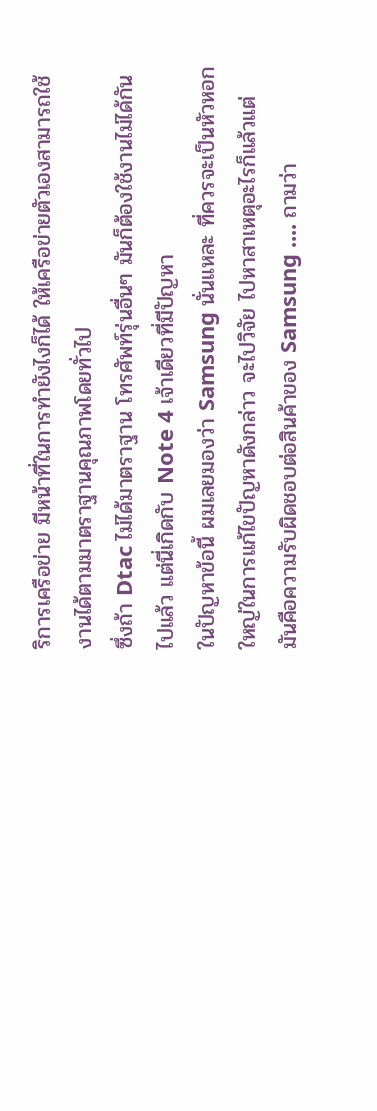ริการเครือข่าย มีหน้าที่ในการทำยังไงก็ได้ ให้เครือข่ายตัวเองสามารถใช้งานได้ตามมาตราฐานคุณภาพโดยทั่วไป
ซึ่งถ้า Dtac ไม่ได้มาตราฐาน โทรศัพท์รุ่นอื่นๆ มันก็ต้องใช้งานไม่ได้กันไปแล้ว แต่นี่เกิดกับ Note 4 เจ้าเดียวที่มีปัญหา
ในปัญหาข้อนี้ ผมเลยมองว่า Samsung นั่นแหละ ที่ควรจะเป็นหัวหอกใหญ่ในการแก้ไขปัญหาดังกล่าว จะไปวิจัย ไปหาสาเหตุอะไรก็แล้วแต่
มันคือความรับผิดชอบต่อสินค้าของ Samsung .... ถามว่า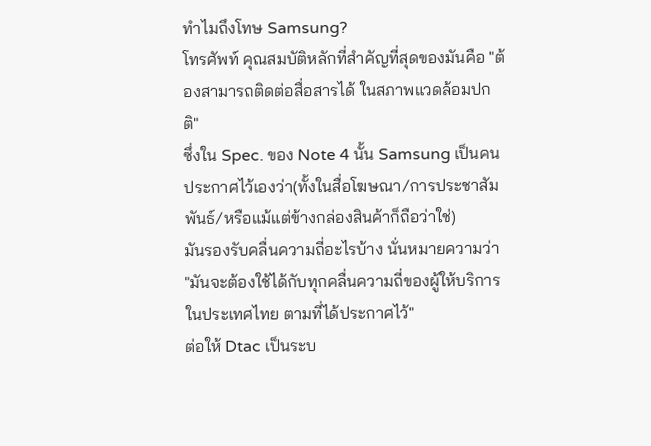ทำไมถึงโทษ Samsung?
โทรศัพท์ คุณสมบัติหลักที่สำคัญที่สุดของมันคือ "ต้องสามารถติดต่อสื่อสารได้ ในสภาพแวดล้อมปกติ"
ซึ่งใน Spec. ของ Note 4 นั้น Samsung เป็นคนประกาศไว้เองว่า(ทั้งในสื่อโฆษณา/การประชาสัมพันธ์/หรือแม้แต่ข้างกล่องสินค้าก็ถือว่าใช่)
มันรองรับคลื่นความถี่อะไรบ้าง นั่นหมายความว่า "มันจะต้องใช้ได้กับทุกคลื่นความถี่ของผู้ให้บริการในประเทศไทย ตามที่ได้ประกาศไว้"
ต่อให้ Dtac เป็นระบ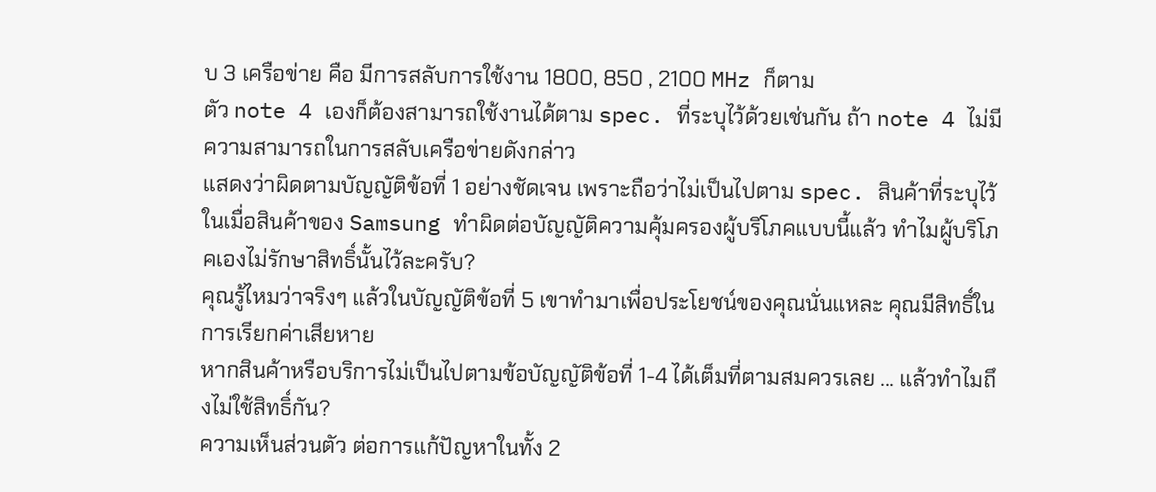บ 3 เครือข่าย คือ มีการสลับการใช้งาน 1800, 850 , 2100 MHz ก็ตาม
ตัว note 4 เองก็ต้องสามารถใช้งานได้ตาม spec. ที่ระบุไว้ด้วยเช่นกัน ถ้า note 4 ไม่มีความสามารถในการสลับเครือข่ายดังกล่าว
แสดงว่าผิดตามบัญญัติข้อที่ 1 อย่างชัดเจน เพราะถือว่าไม่เป็นไปตาม spec. สินค้าที่ระบุไว้
ในเมื่อสินค้าของ Samsung ทำผิดต่อบัญญัติความคุ้มครองผู้บริโภคแบบนี้แล้ว ทำไมผู้บริโภคเองไม่รักษาสิทธิ์นั้นไว้ละครับ?
คุณรู้ไหมว่าจริงๆ แล้วในบัญญัติข้อที่ 5 เขาทำมาเพื่อประโยชน์ของคุณนั่นแหละ คุณมีสิทธิ์ในการเรียกค่าเสียหาย
หากสินค้าหรือบริการไม่เป็นไปตามข้อบัญญัติข้อที่ 1-4 ได้เต็มที่ตามสมควรเลย ... แล้วทำไมถึงไม่ใช้สิทธิ์กัน?
ความเห็นส่วนตัว ต่อการแก้ปัญหาในทั้ง 2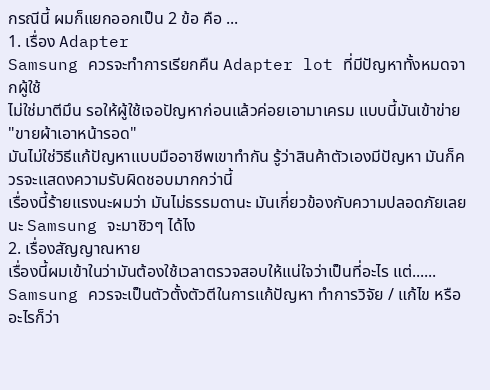กรณีนี้ ผมก็แยกออกเป็น 2 ข้อ คือ ...
1. เรื่อง Adapter
Samsung ควรจะทำการเรียกคืน Adapter lot ที่มีปัญหาทั้งหมดจากผู้ใช้
ไม่ใช่มาตีมึน รอให้ผู้ใช้เจอปัญหาก่อนแล้วค่อยเอามาเครม แบบนี้มันเข้าข่าย "ขายผ้าเอาหน้ารอด"
มันไม่ใช่วิธีแก้ปัญหาแบบมืออาชีพเขาทำกัน รู้ว่าสินค้าตัวเองมีปัญหา มันก็ควรจะแสดงความรับผิดชอบมากกว่านี้
เรื่องนี้ร้ายแรงนะผมว่า มันไม่ธรรมดานะ มันเกี่ยวข้องกับความปลอดภัยเลยนะ Samsung จะมาชิวๆ ได้ไง
2. เรื่องสัญญาณหาย
เรื่องนี้ผมเข้าในว่ามันต้องใช้เวลาตรวจสอบให้แน่ใจว่าเป็นที่อะไร แต่......
Samsung ควรจะเป็นตัวตั้งตัวตีในการแก้ปัญหา ทำการวิจัย / แก้ไข หรืออะไรก็ว่า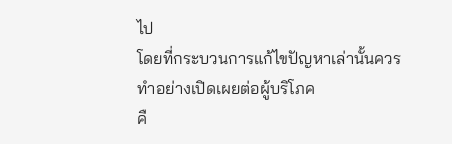ไป
โดยที่กระบวนการแก้ไขปัญหาเล่านั้นควรทำอย่างเปิดเผยต่อผู้บริโภค
คื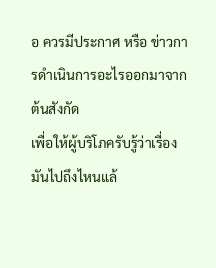อ ควรมีประกาศ หรือ ข่าวการดำเนินการอะไรออกมาจากต้นสังกัด
เพื่อให้ผู้บริโภครับรู้ว่าเรื่องมันไปถึงไหนแล้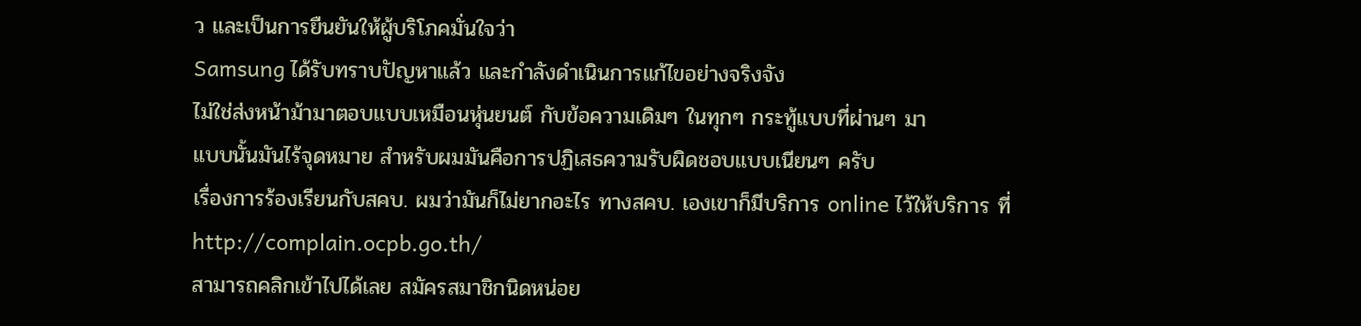ว และเป็นการยืนยันให้ผู้บริโภคมั่นใจว่า
Samsung ได้รับทราบปัญหาแล้ว และกำลังดำเนินการแก้ไขอย่างจริงจัง
ไม่ใช่ส่งหน้าม้ามาตอบแบบเหมือนหุ่นยนต์ กับข้อความเดิมๆ ในทุกๆ กระทู้แบบที่ผ่านๆ มา
แบบนั้นมันไร้จุดหมาย สำหรับผมมันคือการปฏิเสธความรับผิดชอบแบบเนียนๆ ครับ
เรื่องการร้องเรียนกับสคบ. ผมว่ามันก็ไม่ยากอะไร ทางสคบ. เองเขาก็มีบริการ online ไว้ให้บริการ ที่
http://complain.ocpb.go.th/
สามารถคลิกเข้าไปได้เลย สมัครสมาชิกนิดหน่อย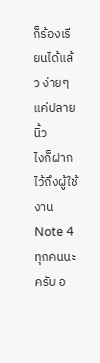ก็ร้องเรียนได้แล้ว ง่ายๆ แค่ปลายนิ้ว
ไงก็ฝากไว้ถึงผู้ใช้งาน Note 4 ทุกคนนะครับ อ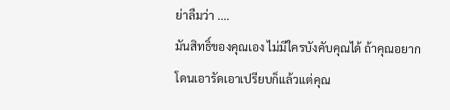ย่าลืมว่า ....
มันสิทธิ์ของคุณเอง ไม่มีใครบังคับคุณได้ ถ้าคุณอยากโดนเอารัดเอาเปรียบก็แล้วแต่คุณ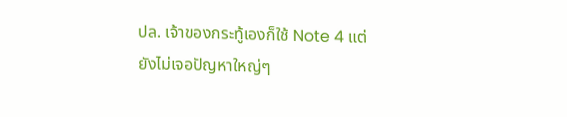ปล. เจ้าของกระทู้เองก็ใช้ Note 4 แต่ยังไม่เจอปัญหาใหญ่ๆ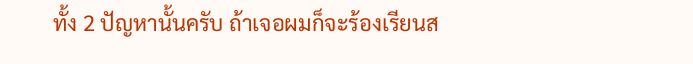ทั้ง 2 ปัญหานั้นครับ ถ้าเจอผมก็จะร้องเรียนส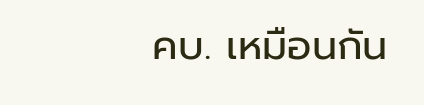คบ. เหมือนกัน